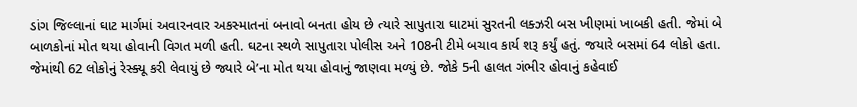ડાંગ જિલ્લાનાં ઘાટ માર્ગમાં અવારનવાર અકસ્માતનાં બનાવો બનતા હોય છે ત્યારે સાપુતારા ઘાટમાં સુરતની લક્ઝરી બસ ખીણમાં ખાબકી હતી. જેમાં બે બાળકોનાં મોત થયા હોવાની વિગત મળી હતી. ઘટના સ્થળે સાપુતારા પોલીસ અને 108ની ટીમે બચાવ કાર્ય શરૂ કર્યું હતું. જયારે બસમાં 64 લોકો હતા. જેમાંથી 62 લોકોનું રેસ્ક્યૂ કરી લેવાયું છે જ્યારે બે’ના મોત થયા હોવાનું જાણવા મળ્યું છે. જોકે 5ની હાલત ગંભીર હોવાનું કહેવાઈ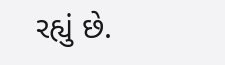રહ્યું છે.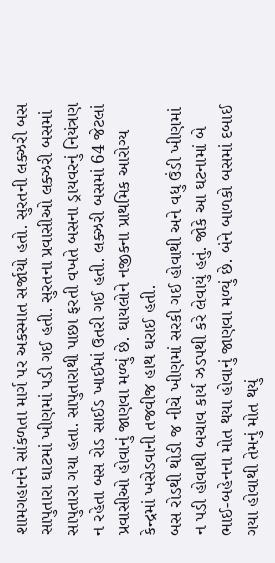શામગહાનને સાંકળતા માર્ગ પર અકસ્માત સર્જાયો હતો. સુરતની લક્ઝરી બસ સાપુતારા ઘાટમાં ખીણમાં પડી ગઈ હતી. સુરતના પ્રવાસીઓ લક્ઝરી બસમાં સાપુતારા ગયા હતા. સાપુતારાથી પાછા ફરતી વખતે બસના ડ્રાયવરનું નિયંત્રણ ન રહેતા બસ રોડ સાઈડ ખાઈમાં ઉતરી ગઈ હતી. લક્ઝરી બસમાં 64 જેટલાં પ્રવાસીઓ હોવાનું જાણવા મળ્યું છે. ઘાયલોને નજીકના પ્રાથમિક આરોગ્ય કેન્દ્રમાં ખસેડવાની તજવીજ હાથ ઘરાઈ હતી.
બસ રોડથી થોડી જ નીચે ખીણમાં સરકી ગઈ હોવાથી અને વધુ ઉંડી ખીણમાં ન પડી હોવાથી બચાવ કાર્ય ઝડપથી કરે લેવાયું હતું. જોકે આ ઘટનામાં બે ભાઈ-બહેનના મોત થયા હોવાનું જાણવા મળ્યું છે. બંને બાળકો બસમાં દબાઈ ગયા હોવાથી તેમનું મોત થયું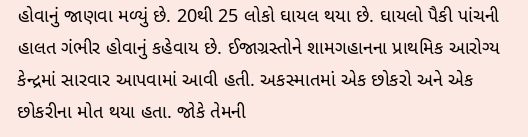હોવાનું જાણવા મળ્યું છે. 20થી 25 લોકો ઘાયલ થયા છે. ઘાયલો પૈકી પાંચની હાલત ગંભીર હોવાનું કહેવાય છે. ઈજાગ્રસ્તોને શામગહાનના પ્રાથમિક આરોગ્ય કેન્દ્રમાં સારવાર આપવામાં આવી હતી. અકસ્માતમાં એક છોકરો અને એક છોકરીના મોત થયા હતા. જોકે તેમની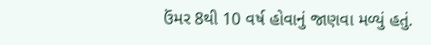ઉંમર 8થી 10 વર્ષ હોવાનું જાણવા મળ્યું હતું.